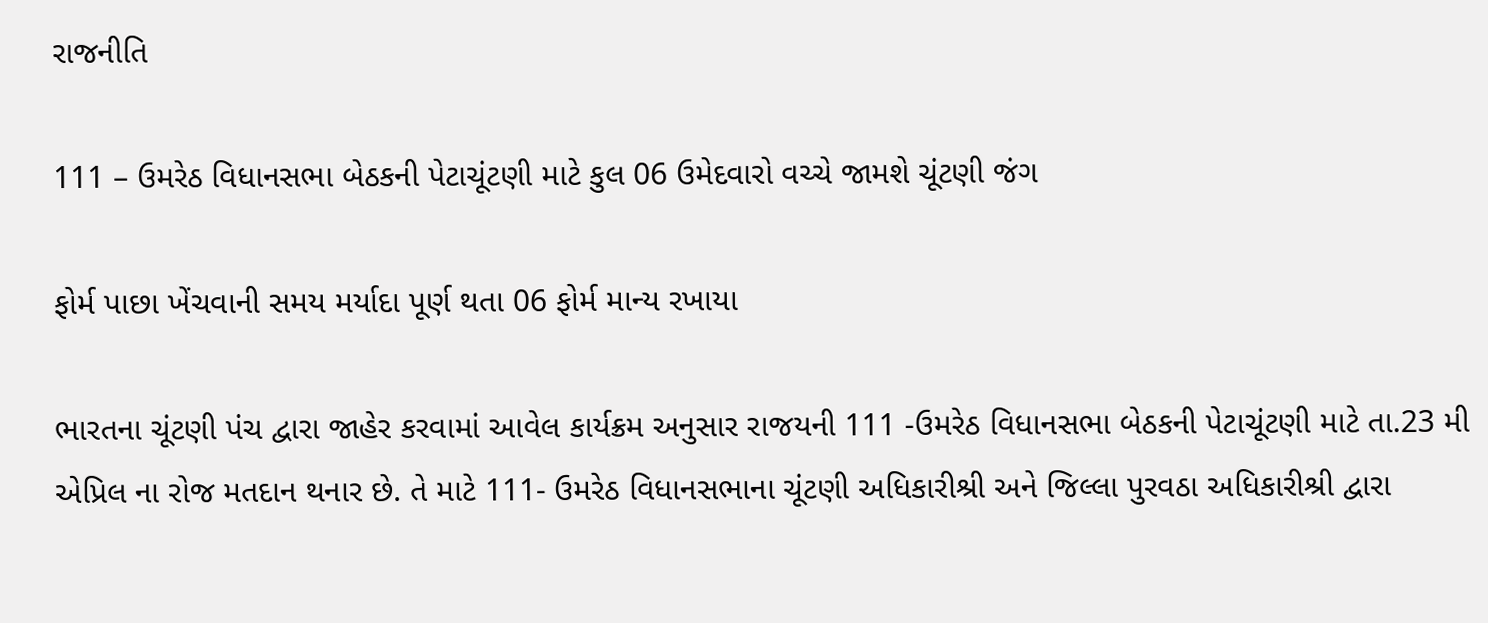રાજનીતિ

111 – ઉમરેઠ વિધાનસભા બેઠકની પેટાચૂંટણી માટે કુલ 06 ઉમેદવારો વચ્ચે જામશે ચૂંટણી જંગ

ફોર્મ પાછા ખેંચવાની સમય મર્યાદા પૂર્ણ થતા 06 ફોર્મ માન્ય રખાયા

ભારતના ચૂંટણી પંચ દ્વારા જાહેર કરવામાં આવેલ કાર્યક્રમ અનુસાર રાજયની 111 -ઉમરેઠ વિધાનસભા બેઠકની પેટાચૂંટણી માટે તા.23 મી એપ્રિલ ના રોજ મતદાન થનાર છે. તે માટે 111- ઉમરેઠ વિધાનસભાના ચૂંટણી અધિકારીશ્રી અને જિલ્લા પુરવઠા અધિકારીશ્રી દ્વારા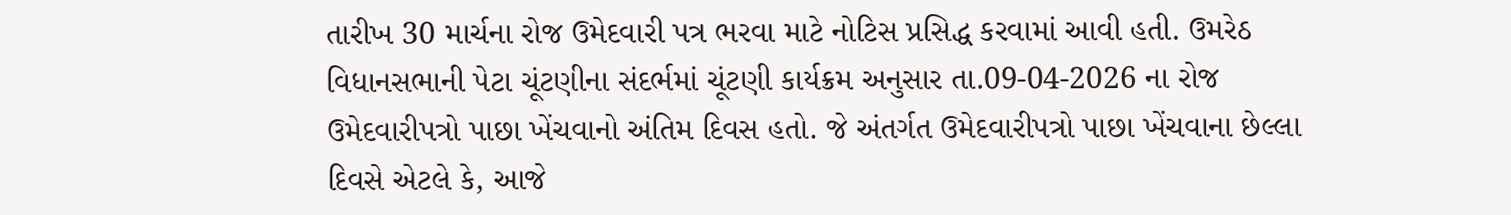તારીખ 30 માર્ચના રોજ ઉમેદવારી પત્ર ભરવા માટે નોટિસ પ્રસિદ્ધ કરવામાં આવી હતી. ઉમરેઠ વિધાનસભાની પેટા ચૂંટણીના સંદર્ભમાં ચૂંટણી કાર્યક્રમ અનુસાર તા.09-04-2026 ના રોજ ઉમેદવારીપત્રો પાછા ખેંચવાનો અંતિમ દિવસ હતો. જે અંતર્ગત ઉમેદવારીપત્રો પાછા ખેંચવાના છેલ્લા દિવસે એટલે કે, આજે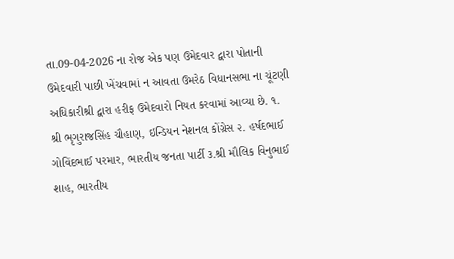તા.09-04-2026 ના રોજ એક પણ ઉમેદવાર દ્વારા પોતાની ઉમેદવારી પાછી ખેંચવામાં ન આવતા ઉમરેઠ વિધાનસભા ના ચૂંટણી અધિકારીશ્રી દ્વારા હરીફ ઉમેદવારો નિયત કરવામાં આવ્યા છે. ૧. શ્રી ભૃગુરાજસિંહ ચૌહાણ, ઇન્ડિયન નેશનલ કોંગ્રેસ ૨. હર્ષદભાઈ ગોવિંદભાઈ પરમાર, ભારતીય જનતા પાર્ટી ૩.શ્રી મૌલિક વિનુભાઈ શાહ, ભારતીય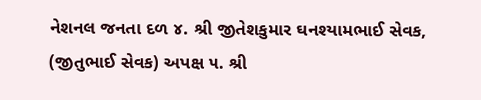નેશનલ જનતા દળ ૪. શ્રી જીતેશકુમાર ઘનશ્યામભાઈ સેવક, (જીતુભાઈ સેવક) અપક્ષ ૫. શ્રી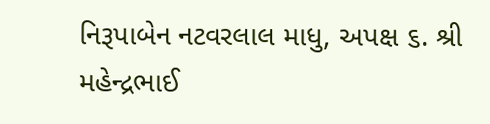નિરૂપાબેન નટવરલાલ માધુ, અપક્ષ ૬. શ્રી મહેન્દ્રભાઈ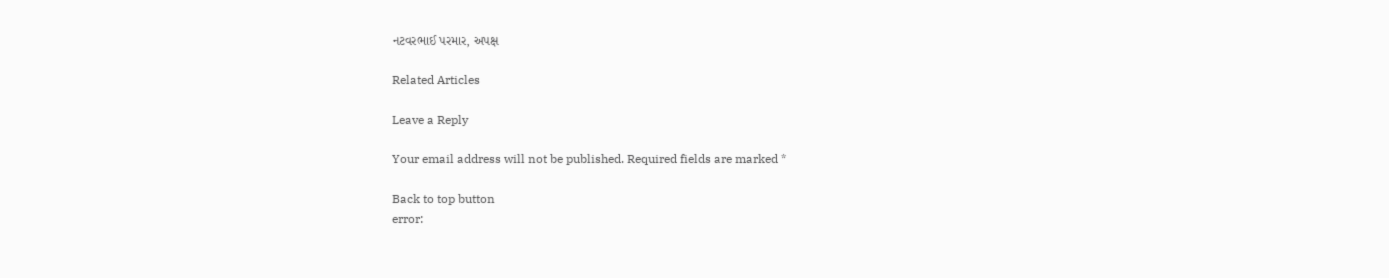નટવરભાઈ પરમાર, અપક્ષ

Related Articles

Leave a Reply

Your email address will not be published. Required fields are marked *

Back to top button
error: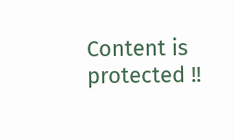Content is protected !!